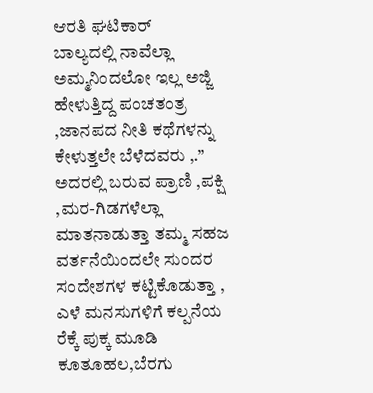ಆರತಿ ಘಟಿಕಾರ್
ಬಾಲ್ಯದಲ್ಲಿ ನಾವೆಲ್ಲಾ ಅಮ್ಮನಿಂದಲೋ ಇಲ್ಲ ಅಜ್ಜಿ ಹೇಳುತ್ತಿದ್ದ ಪಂಚತಂತ್ರ ,ಜಾನಪದ ನೀತಿ ಕಥೆಗಳನ್ನು ಕೇಳುತ್ತಲೇ ಬೆಳೆದವರು ,.” ಅದರಲ್ಲಿ ಬರುವ ಪ್ರಾಣಿ ,ಪಕ್ಷಿ ,ಮರ-ಗಿಡಗಳೆಲ್ಲಾ ಮಾತನಾಡುತ್ತಾ ತಮ್ಮ ಸಹಜ ವರ್ತನೆಯಿಂದಲೇ ಸುಂದರ ಸಂದೇಶಗಳ ಕಟ್ಟಿಕೊಡುತ್ತಾ , ಎಳೆ ಮನಸುಗಳಿಗೆ ಕಲ್ಪನೆಯ ರೆಕ್ಕೆ ಪುಕ್ಕ ಮೂಡಿ ಕೂತೂಹಲ,ಬೆರಗು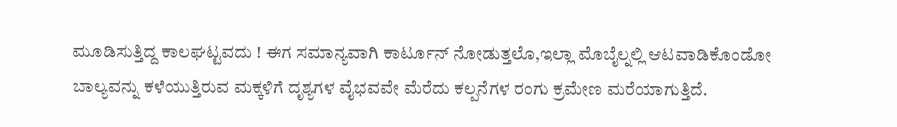ಮೂಡಿಸುತ್ತಿದ್ದ ಕಾಲಘಟ್ಟವದು ! ಈಗ ಸಮಾನ್ಯವಾಗಿ ಕಾರ್ಟೂನ್ ನೋಡುತ್ತಲೊ,ಇಲ್ಲಾ ಮೊಬೈಲ್ನಲ್ಲಿ ಆಟವಾಡಿಕೊಂಡೋ ಬಾಲ್ಯವನ್ನು ಕಳೆಯುತ್ತಿರುವ ಮಕ್ಕಳಿಗೆ ದೃಶ್ಯಗಳ ವೈಭವವೇ ಮೆರೆದು ಕಲ್ಪನೆಗಳ ರಂಗು ಕ್ರಮೇಣ ಮರೆಯಾಗುತ್ತಿದೆ.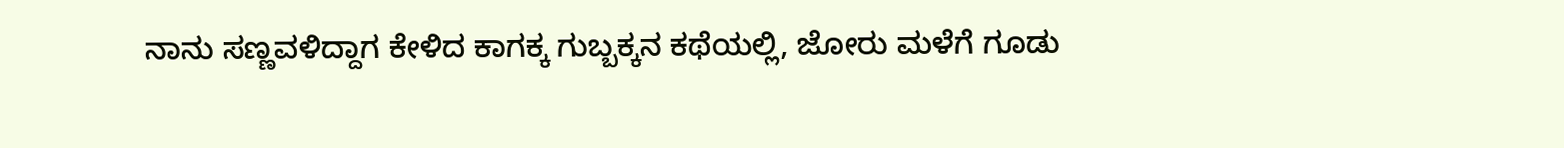ನಾನು ಸಣ್ಣವಳಿದ್ದಾಗ ಕೇಳಿದ ಕಾಗಕ್ಕ ಗುಬ್ಬಕ್ಕನ ಕಥೆಯಲ್ಲಿ, ಜೋರು ಮಳೆಗೆ ಗೂಡು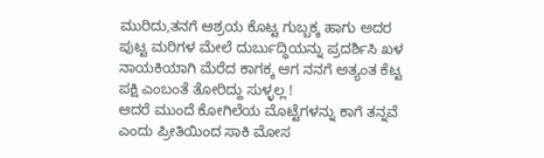ಮುರಿದು,ತನಗೆ ಆಶ್ರಯ ಕೊಟ್ಟ ಗುಬ್ಬಕ್ಕ ಹಾಗು ಅದರ ಪುಟ್ಟ ಮರಿಗಳ ಮೇಲೆ ದುರ್ಬುದ್ಧಿಯನ್ನು ಪ್ರದರ್ಶಿಸಿ ಖಳ ನಾಯಕಿಯಾಗಿ ಮೆರೆದ ಕಾಗಕ್ಕ ಆಗ ನನಗೆ ಅತ್ಯಂತ ಕೆಟ್ಟ ಪಕ್ಷಿ ಎಂಬಂತೆ ತೋರಿದ್ದು ಸುಳ್ಳಲ್ಲ !
ಆದರೆ ಮುಂದೆ ಕೋಗಿಲೆಯ ಮೊಟ್ಟೆಗಳನ್ನು ಕಾಗೆ ತನ್ನವೆ ಎಂದು ಪ್ರೀತಿಯಿಂದ ಸಾಕಿ ಮೋಸ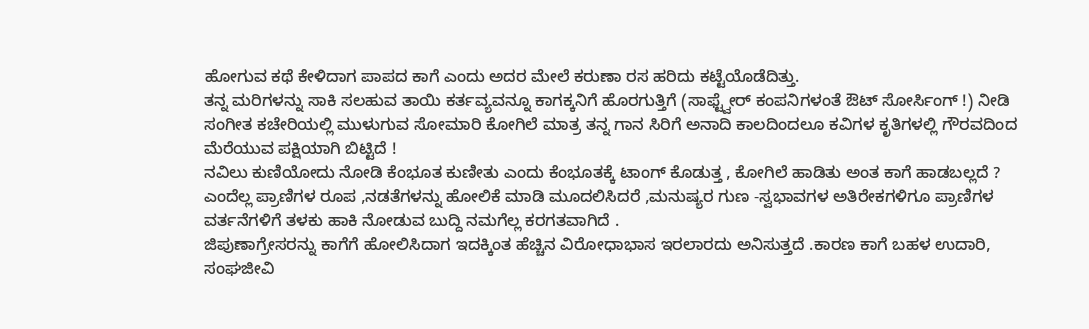ಹೋಗುವ ಕಥೆ ಕೇಳಿದಾಗ ಪಾಪದ ಕಾಗೆ ಎಂದು ಅದರ ಮೇಲೆ ಕರುಣಾ ರಸ ಹರಿದು ಕಟ್ಟೆಯೊಡೆದಿತ್ತು.
ತನ್ನ ಮರಿಗಳನ್ನು ಸಾಕಿ ಸಲಹುವ ತಾಯಿ ಕರ್ತವ್ಯವನ್ನೂ ಕಾಗಕ್ಕನಿಗೆ ಹೊರಗುತ್ತಿಗೆ (ಸಾಫ್ಟ್ವೇರ್ ಕಂಪನಿಗಳಂತೆ ಔಟ್ ಸೋರ್ಸಿಂಗ್ !) ನೀಡಿ ಸಂಗೀತ ಕಚೇರಿಯಲ್ಲಿ ಮುಳುಗುವ ಸೋಮಾರಿ ಕೋಗಿಲೆ ಮಾತ್ರ ತನ್ನ ಗಾನ ಸಿರಿಗೆ ಅನಾದಿ ಕಾಲದಿಂದಲೂ ಕವಿಗಳ ಕೃತಿಗಳಲ್ಲಿ ಗೌರವದಿಂದ ಮೆರೆಯುವ ಪಕ್ಷಿಯಾಗಿ ಬಿಟ್ಟಿದೆ !
ನವಿಲು ಕುಣಿಯೋದು ನೋಡಿ ಕೆಂಭೂತ ಕುಣೀತು ಎಂದು ಕೆಂಭೂತಕ್ಕೆ ಟಾಂಗ್ ಕೊಡುತ್ತ , ಕೋಗಿಲೆ ಹಾಡಿತು ಅಂತ ಕಾಗೆ ಹಾಡಬಲ್ಲದೆ ? ಎಂದೆಲ್ಲ ಪ್ರಾಣಿಗಳ ರೂಪ ,ನಡತೆಗಳನ್ನು ಹೋಲಿಕೆ ಮಾಡಿ ಮೂದಲಿಸಿದರೆ ,ಮನುಷ್ಯರ ಗುಣ -ಸ್ವಭಾವಗಳ ಅತಿರೇಕಗಳಿಗೂ ಪ್ರಾಣಿಗಳ ವರ್ತನೆಗಳಿಗೆ ತಳಕು ಹಾಕಿ ನೋಡುವ ಬುದ್ದಿ ನಮಗೆಲ್ಲ ಕರಗತವಾಗಿದೆ .
ಜಿಪುಣಾಗ್ರೇಸರನ್ನು ಕಾಗೆಗೆ ಹೋಲಿಸಿದಾಗ ಇದಕ್ಕಿಂತ ಹೆಚ್ಚಿನ ವಿರೋಧಾಭಾಸ ಇರಲಾರದು ಅನಿಸುತ್ತದೆ .ಕಾರಣ ಕಾಗೆ ಬಹಳ ಉದಾರಿ, ಸಂಘಜೀವಿ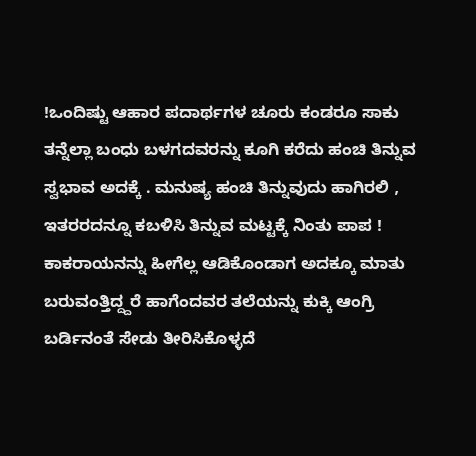!ಒಂದಿಷ್ಟು ಆಹಾರ ಪದಾರ್ಥಗಳ ಚೂರು ಕಂಡರೂ ಸಾಕು ತನ್ನೆಲ್ಲಾ ಬಂಧು ಬಳಗದವರನ್ನು ಕೂಗಿ ಕರೆದು ಹಂಚಿ ತಿನ್ನುವ ಸ್ವಭಾವ ಅದಕ್ಕೆ . ಮನುಷ್ಯ ಹಂಚಿ ತಿನ್ನುವುದು ಹಾಗಿರಲಿ , ಇತರರದನ್ನೂ ಕಬಳಿಸಿ ತಿನ್ನುವ ಮಟ್ಟಕ್ಕೆ ನಿಂತು ಪಾಪ ! ಕಾಕರಾಯನನ್ನು ಹೀಗೆಲ್ಲ ಆಡಿಕೊಂಡಾಗ ಅದಕ್ಕೂ ಮಾತು ಬರುವಂತ್ತಿದ್ದ್ದರೆ ಹಾಗೆಂದವರ ತಲೆಯನ್ನು ಕುಕ್ಕಿ ಆಂಗ್ರಿ ಬರ್ಡಿನಂತೆ ಸೇಡು ತೀರಿಸಿಕೊಳ್ಳದೆ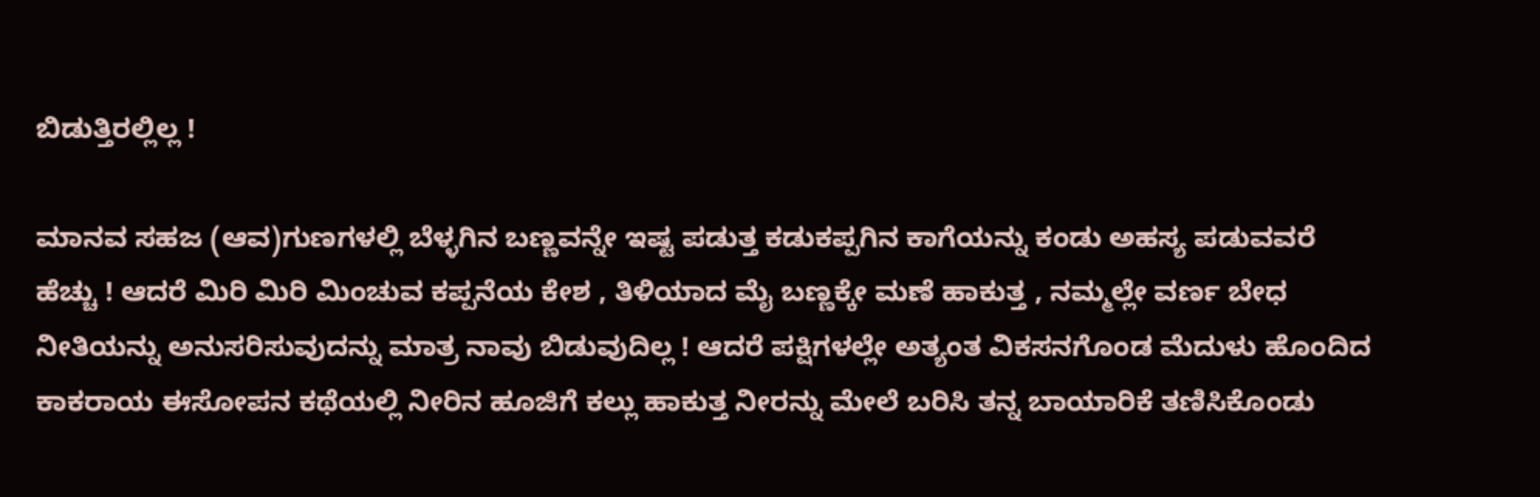ಬಿಡುತ್ತಿರಲ್ಲಿಲ್ಲ !

ಮಾನವ ಸಹಜ (ಆವ)ಗುಣಗಳಲ್ಲಿ ಬೆಳ್ಳಗಿನ ಬಣ್ಣವನ್ನೇ ಇಷ್ಟ ಪಡುತ್ತ ಕಡುಕಪ್ಪಗಿನ ಕಾಗೆಯನ್ನು ಕಂಡು ಅಹಸ್ಯ ಪಡುವವರೆ ಹೆಚ್ಚು ! ಆದರೆ ಮಿರಿ ಮಿರಿ ಮಿಂಚುವ ಕಪ್ಪನೆಯ ಕೇಶ , ತಿಳಿಯಾದ ಮೈ ಬಣ್ಣಕ್ಕೇ ಮಣೆ ಹಾಕುತ್ತ , ನಮ್ಮಲ್ಲೇ ವರ್ಣ ಬೇಧ ನೀತಿಯನ್ನು ಅನುಸರಿಸುವುದನ್ನು ಮಾತ್ರ ನಾವು ಬಿಡುವುದಿಲ್ಲ ! ಆದರೆ ಪಕ್ಷಿಗಳಲ್ಲೇ ಅತ್ಯಂತ ವಿಕಸನಗೊಂಡ ಮೆದುಳು ಹೊಂದಿದ ಕಾಕರಾಯ ಈಸೋಪನ ಕಥೆಯಲ್ಲಿ ನೀರಿನ ಹೂಜಿಗೆ ಕಲ್ಲು ಹಾಕುತ್ತ ನೀರನ್ನು ಮೇಲೆ ಬರಿಸಿ ತನ್ನ ಬಾಯಾರಿಕೆ ತಣಿಸಿಕೊಂಡು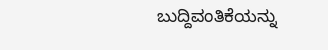ಬುದ್ದಿವಂತಿಕೆಯನ್ನು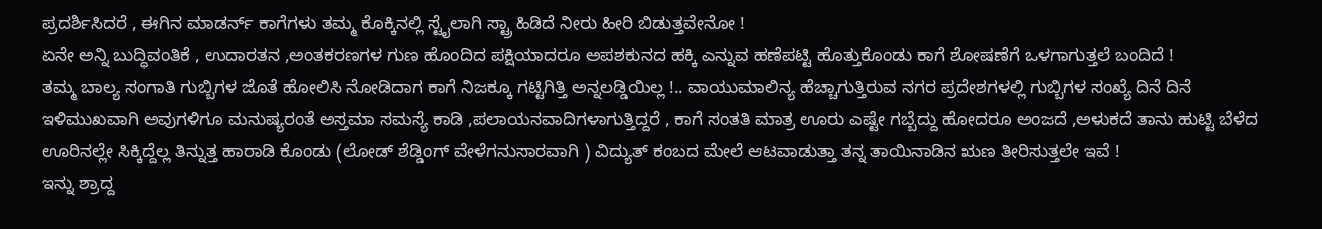ಪ್ರದರ್ಶಿಸಿದರೆ , ಈಗಿನ ಮಾಡರ್ನ್ ಕಾಗೆಗಳು ತಮ್ಮ ಕೊಕ್ಕಿನಲ್ಲಿ ಸ್ಟೈಲಾಗಿ ಸ್ಟ್ರಾ ಹಿಡಿದೆ ನೀರು ಹೀರಿ ಬಿಡುತ್ತವೇನೋ !
ಏನೇ ಅನ್ನಿ ಬುದ್ಧಿವಂತಿಕೆ , ಉದಾರತನ ,ಅಂತಕರಣಗಳ ಗುಣ ಹೊಂದಿದ ಪಕ್ಷಿಯಾದರೂ ಅಪಶಕುನದ ಹಕ್ಕಿ ಎನ್ನುವ ಹಣೆಪಟ್ಟಿ ಹೊತ್ತುಕೊಂಡು ಕಾಗೆ ಶೋಷಣೆಗೆ ಒಳಗಾಗುತ್ತಲೆ ಬಂದಿದೆ !
ತಮ್ಮ ಬಾಲ್ಯ ಸಂಗಾತಿ ಗುಬ್ಬಿಗಳ ಜೊತೆ ಹೋಲಿಸಿ ನೋಡಿದಾಗ ಕಾಗೆ ನಿಜಕ್ಕೂ ಗಟ್ಟಿಗಿತ್ತಿ ಅನ್ನಲಡ್ಡಿಯಿಲ್ಲ !.. ವಾಯುಮಾಲಿನ್ಯ ಹೆಚ್ಚಾಗುತ್ತಿರುವ ನಗರ ಪ್ರದೇಶಗಳಲ್ಲಿ ಗುಬ್ಬಿಗಳ ಸಂಖ್ಯೆ ದಿನೆ ದಿನೆ ಇಳಿಮುಖವಾಗಿ ಅವುಗಳಿಗೂ ಮನುಷ್ಯರಂತೆ ಅಸ್ತಮಾ ಸಮಸ್ಯೆ ಕಾಡಿ ,ಪಲಾಯನವಾದಿಗಳಾಗುತ್ತಿದ್ದರೆ , ಕಾಗೆ ಸಂತತಿ ಮಾತ್ರ ಊರು ಎಷ್ಟೇ ಗಬ್ಬೆದ್ದು ಹೋದರೂ ಅಂಜದೆ ,ಅಳುಕದೆ ತಾನು ಹುಟ್ಟಿ ಬೆಳೆದ ಊರಿನಲ್ಲೇ ಸಿಕ್ಕಿದ್ದೆಲ್ಲ ತಿನ್ನುತ್ತ ಹಾರಾಡಿ ಕೊಂಡು (ಲೋಡ್ ಶೆಡ್ಡಿಂಗ್ ವೇಳೆಗನುಸಾರವಾಗಿ ) ವಿದ್ಯುತ್ ಕಂಬದ ಮೇಲೆ ಆಟವಾಡುತ್ತಾ ತನ್ನ ತಾಯಿನಾಡಿನ ಋಣ ತೀರಿಸುತ್ತಲೇ ಇವೆ !
ಇನ್ನು ಶ್ರಾದ್ದ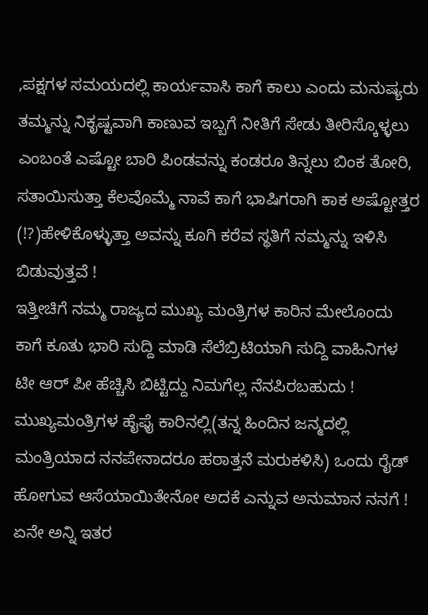,ಪಕ್ಷಗಳ ಸಮಯದಲ್ಲಿ ಕಾರ್ಯವಾಸಿ ಕಾಗೆ ಕಾಲು ಎಂದು ಮನುಷ್ಯರು ತಮ್ಮನ್ನು ನಿಕೃಷ್ಟವಾಗಿ ಕಾಣುವ ಇಬ್ಬಗೆ ನೀತಿಗೆ ಸೇಡು ತೀರಿಸ್ಕೊಳ್ಳಲು ಎಂಬಂತೆ ಎಷ್ಟೋ ಬಾರಿ ಪಿಂಡವನ್ನು ಕಂಡರೂ ತಿನ್ನಲು ಬಿಂಕ ತೋರಿ, ಸತಾಯಿಸುತ್ತಾ ಕೆಲವೊಮ್ಮೆ ನಾವೆ ಕಾಗೆ ಭಾಷಿಗರಾಗಿ ಕಾಕ ಅಷ್ಟೋತ್ತರ (!?)ಹೇಳಿಕೊಳ್ಳುತ್ತಾ ಅವನ್ನು ಕೂಗಿ ಕರೆವ ಸ್ಥತಿಗೆ ನಮ್ಮನ್ನು ಇಳಿಸಿ ಬಿಡುವುತ್ತವೆ !
ಇತ್ತೀಚಿಗೆ ನಮ್ಮ ರಾಜ್ಯದ ಮುಖ್ಯ ಮಂತ್ರಿಗಳ ಕಾರಿನ ಮೇಲೊಂದು ಕಾಗೆ ಕೂತು ಭಾರಿ ಸುದ್ದಿ ಮಾಡಿ ಸೆಲೆಬ್ರಿಟಿಯಾಗಿ ಸುದ್ದಿ ವಾಹಿನಿಗಳ ಟೀ ಆರ್ ಪೀ ಹೆಚ್ಚಿಸಿ ಬಿಟ್ಟಿದ್ದು ನಿಮಗೆಲ್ಲ ನೆನಪಿರಬಹುದು ! ಮುಖ್ಯಮಂತ್ರಿಗಳ ಹೈಫೈ ಕಾರಿನಲ್ಲಿ(ತನ್ನ ಹಿಂದಿನ ಜನ್ಮದಲ್ಲಿ ಮಂತ್ರಿಯಾದ ನನಪೇನಾದರೂ ಹಠಾತ್ತನೆ ಮರುಕಳಿಸಿ) ಒಂದು ರೈಡ್ ಹೋಗುವ ಆಸೆಯಾಯಿತೇನೋ ಅದಕೆ ಎನ್ನುವ ಅನುಮಾನ ನನಗೆ !
ಏನೇ ಅನ್ನಿ ಇತರ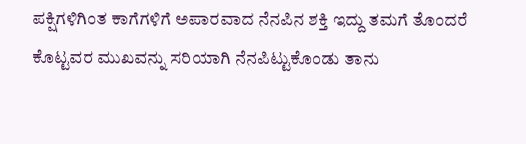ಪಕ್ಷಿಗಳಿಗಿಂತ ಕಾಗೆಗಳಿಗೆ ಅಪಾರವಾದ ನೆನಪಿನ ಶಕ್ತಿ ಇದ್ದು ತಮಗೆ ತೊಂದರೆ ಕೊಟ್ಟವರ ಮುಖವನ್ನು ಸರಿಯಾಗಿ ನೆನಪಿಟ್ಟುಕೊಂಡು ತಾನು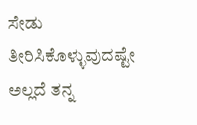ಸೇಡು ತೀರಿಸಿಕೊಳ್ಳುವುದಷ್ಟೇ ಅಲ್ಲದೆ ತನ್ನ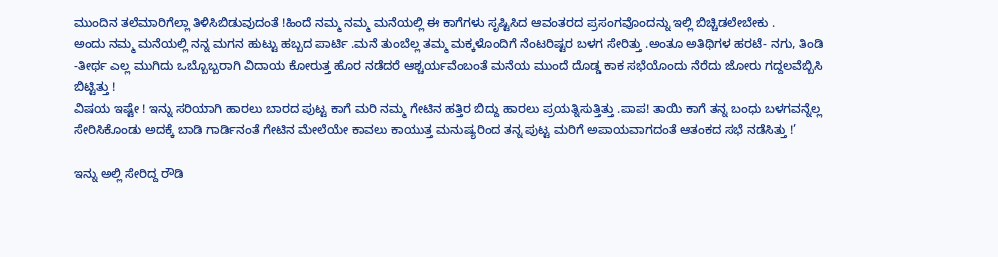ಮುಂದಿನ ತಲೆಮಾರಿಗೆಲ್ಲಾ ತಿಳಿಸಿಬಿಡುವುದಂತೆ !ಹಿಂದೆ ನಮ್ಮ ನಮ್ಮ ಮನೆಯಲ್ಲಿ ಈ ಕಾಗೆಗಳು ಸೃಷ್ಟಿಸಿದ ಆವಂತರದ ಪ್ರಸಂಗವೊಂದನ್ನು ಇಲ್ಲಿ ಬಿಚ್ಚಿಡಲೇಬೇಕು .
ಅಂದು ನಮ್ಮ ಮನೆಯಲ್ಲಿ ನನ್ನ ಮಗನ ಹುಟ್ಟು ಹಬ್ಬದ ಪಾರ್ಟಿ .ಮನೆ ತುಂಬೆಲ್ಲ ತಮ್ಮ ಮಕ್ಕಳೊಂದಿಗೆ ನೆಂಟರಿಷ್ಟರ ಬಳಗ ಸೇರಿತ್ತು .ಅಂತೂ ಅತಿಥಿಗಳ ಹರಟೆ- ನಗು, ತಿಂಡಿ -ತೀರ್ಥ ಎಲ್ಲ ಮುಗಿದು ಒಬ್ಬೊಬ್ಬರಾಗಿ ವಿದಾಯ ಕೋರುತ್ತ ಹೊರ ನಡೆದರೆ ಆಶ್ಚರ್ಯವೆಂಬಂತೆ ಮನೆಯ ಮುಂದೆ ದೊಡ್ಡ ಕಾಕ ಸಭೆಯೊಂದು ನೆರೆದು ಜೋರು ಗದ್ದಲವೆಬ್ಬಿಸಿ ಬಿಟ್ಟಿತ್ತು !
ವಿಷಯ ಇಷ್ಟೇ ! ಇನ್ನು ಸರಿಯಾಗಿ ಹಾರಲು ಬಾರದ ಪುಟ್ಟ ಕಾಗೆ ಮರಿ ನಮ್ಮ ಗೇಟಿನ ಹತ್ತಿರ ಬಿದ್ದು ಹಾರಲು ಪ್ರಯತ್ನಿಸುತ್ತಿತ್ತು .ಪಾಪ! ತಾಯಿ ಕಾಗೆ ತನ್ನ ಬಂಧು ಬಳಗವನ್ನೆಲ್ಲ ಸೇರಿಸಿಕೊಂಡು ಅದಕ್ಕೆ ಬಾಡಿ ಗಾರ್ಡಿನಂತೆ ಗೇಟಿನ ಮೇಲೆಯೇ ಕಾವಲು ಕಾಯುತ್ತ ಮನುಷ್ಯರಿಂದ ತನ್ನ ಪುಟ್ಟ ಮರಿಗೆ ಅಪಾಯವಾಗದಂತೆ ಆತಂಕದ ಸಭೆ ನಡೆಸಿತ್ತು !’

ಇನ್ನು ಅಲ್ಲಿ ಸೇರಿದ್ದ ರೌಡಿ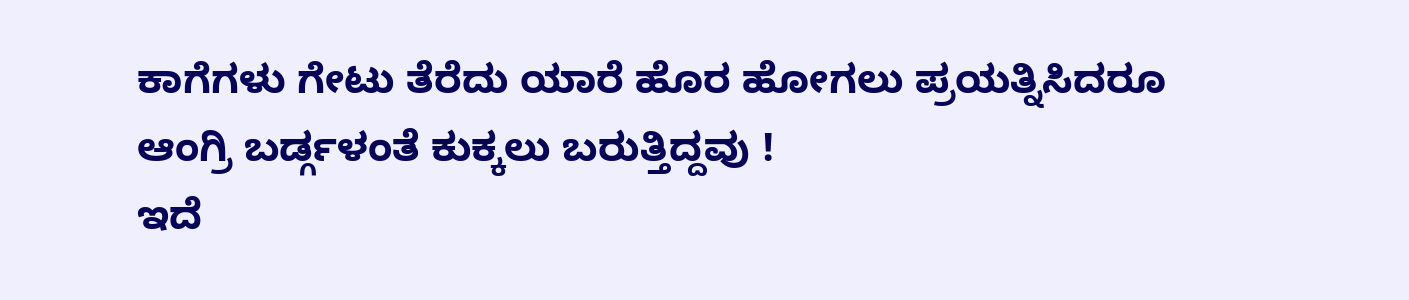ಕಾಗೆಗಳು ಗೇಟು ತೆರೆದು ಯಾರೆ ಹೊರ ಹೋಗಲು ಪ್ರಯತ್ನಿಸಿದರೂ ಆಂಗ್ರಿ ಬರ್ಡ್ಗಳಂತೆ ಕುಕ್ಕಲು ಬರುತ್ತಿದ್ದವು !
ಇದೆ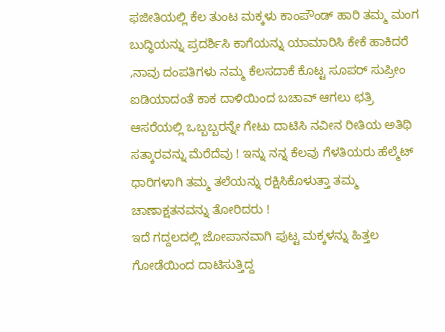ಫಜೀತಿಯಲ್ಲಿ ಕೆಲ ತುಂಟ ಮಕ್ಕಳು ಕಾಂಪೌಂಡ್ ಹಾರಿ ತಮ್ಮ ಮಂಗ ಬುದ್ಧಿಯನ್ನು ಪ್ರದರ್ಶಿಸಿ ಕಾಗೆಯನ್ನು ಯಾಮಾರಿಸಿ ಕೇಕೆ ಹಾಕಿದರೆ ,ನಾವು ದಂಪತಿಗಳು ನಮ್ಮ ಕೆಲಸದಾಕೆ ಕೊಟ್ಟ ಸೂಪರ್ ಸುಪ್ರೀಂ ಐಡಿಯಾದಂತೆ ಕಾಕ ದಾಳಿಯಿಂದ ಬಚಾವ್ ಆಗಲು ಛತ್ರಿ ಆಸರೆಯಲ್ಲಿ ಒಬ್ಬಬ್ಬರನ್ನೇ ಗೇಟು ದಾಟಿಸಿ ನವೀನ ರೀತಿಯ ಅತಿಥಿ ಸತ್ಕಾರವನ್ನು ಮೆರೆದೆವು ! ಇನ್ನು ನನ್ನ ಕೆಲವು ಗೆಳತಿಯರು ಹೆಲ್ಮೆಟ್ ಧಾರಿಗಳಾಗಿ ತಮ್ಮ ತಲೆಯನ್ನು ರಕ್ಷಿಸಿಕೊಳುತ್ತಾ ತಮ್ಮ ಚಾಣಾಕ್ಷತನವನ್ನು ತೋರಿದರು !
ಇದೆ ಗದ್ದಲದಲ್ಲಿ ಜೋಪಾನವಾಗಿ ಪುಟ್ಟ ಮಕ್ಕಳನ್ನು ಹಿತ್ತಲ ಗೋಡೆಯಿಂದ ದಾಟಿಸುತ್ತಿದ್ದ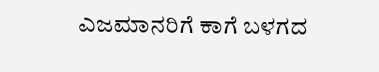ಎಜಮಾನರಿಗೆ ಕಾಗೆ ಬಳಗದ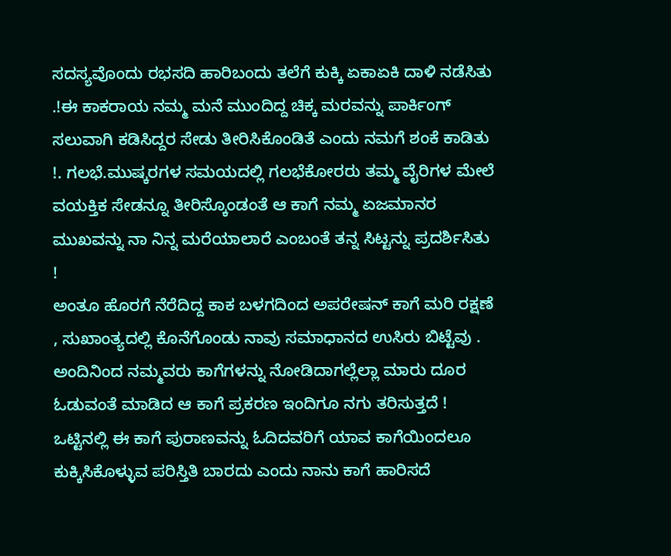ಸದಸ್ಯವೊಂದು ರಭಸದಿ ಹಾರಿಬಂದು ತಲೆಗೆ ಕುಕ್ಕಿ ಏಕಾಏಕಿ ದಾಳಿ ನಡೆಸಿತು .!ಈ ಕಾಕರಾಯ ನಮ್ಮ ಮನೆ ಮುಂದಿದ್ದ ಚಿಕ್ಕ ಮರವನ್ನು ಪಾರ್ಕಿಂಗ್ ಸಲುವಾಗಿ ಕಡಿಸಿದ್ದರ ಸೇಡು ತೀರಿಸಿಕೊಂಡಿತೆ ಎಂದು ನಮಗೆ ಶಂಕೆ ಕಾಡಿತು !. ಗಲಭೆ.ಮುಷ್ಕರಗಳ ಸಮಯದಲ್ಲಿ ಗಲಭೆಕೋರರು ತಮ್ಮ ವೈರಿಗಳ ಮೇಲೆ ವಯಕ್ತಿಕ ಸೇಡನ್ನೂ ತೀರಿಸ್ಕೊಂಡಂತೆ ಆ ಕಾಗೆ ನಮ್ಮ ಏಜಮಾನರ ಮುಖವನ್ನು ನಾ ನಿನ್ನ ಮರೆಯಾಲಾರೆ ಎಂಬಂತೆ ತನ್ನ ಸಿಟ್ಟನ್ನು ಪ್ರದರ್ಶಿಸಿತು !
ಅಂತೂ ಹೊರಗೆ ನೆರೆದಿದ್ದ ಕಾಕ ಬಳಗದಿಂದ ಅಪರೇಷನ್ ಕಾಗೆ ಮರಿ ರಕ್ಷಣೆ , ಸುಖಾಂತ್ಯದಲ್ಲಿ ಕೊನೆಗೊಂಡು ನಾವು ಸಮಾಧಾನದ ಉಸಿರು ಬಿಟ್ಟೆವು . ಅಂದಿನಿಂದ ನಮ್ಮವರು ಕಾಗೆಗಳನ್ನು ನೋಡಿದಾಗಲ್ಲೆಲ್ಲಾ ಮಾರು ದೂರ ಓಡುವಂತೆ ಮಾಡಿದ ಆ ಕಾಗೆ ಪ್ರಕರಣ ಇಂದಿಗೂ ನಗು ತರಿಸುತ್ತದೆ !
ಒಟ್ಟಿನಲ್ಲಿ ಈ ಕಾಗೆ ಪುರಾಣವನ್ನು ಓದಿದವರಿಗೆ ಯಾವ ಕಾಗೆಯಿಂದಲೂ ಕುಕ್ಕಿಸಿಕೊಳ್ಳುವ ಪರಿಸ್ತಿತಿ ಬಾರದು ಎಂದು ನಾನು ಕಾಗೆ ಹಾರಿಸದೆ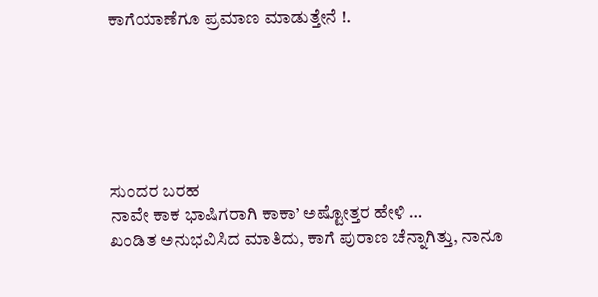ಕಾಗೆಯಾಣೆಗೂ ಪ್ರಮಾಣ ಮಾಡುತ್ತೇನೆ !.






ಸುಂದರ ಬರಹ
ನಾವೇ ಕಾಕ ಭಾಷಿಗರಾಗಿ ಕಾಕಾ’ ಅಷ್ಟೋತ್ತರ ಹೇಳಿ …
ಖಂಡಿತ ಅನುಭವಿಸಿದ ಮಾತಿದು, ಕಾಗೆ ಪುರಾಣ ಚೆನ್ನಾಗಿತ್ತು, ನಾನೂ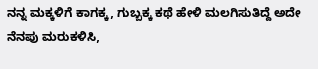ನನ್ನ ಮಕ್ಕಳಿಗೆ ಕಾಗಕ್ಕ, ಗುಬ್ಬಕ್ಕ ಕಥೆ ಹೇಳಿ ಮಲಗಿಸುತಿದ್ದೆ ಅದೇ ನೆನಪು ಮರುಕಳಿಸಿ,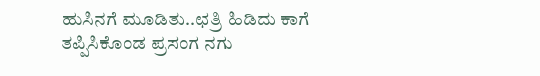ಹುಸಿನಗೆ ಮೂಡಿತು..ಛತ್ರಿ ಹಿಡಿದು ಕಾಗೆ ತಪ್ಪಿಸಿಕೊಂಡ ಪ್ರಸಂಗ ನಗು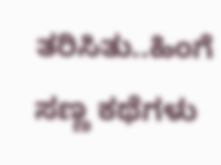ತರಿಸಿತು..ಹಿಂಗೆ ಸಣ್ಣ ಕಥೆಗಳು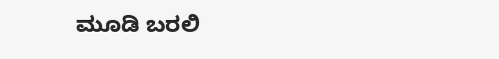ಮೂಡಿ ಬರಲಿ